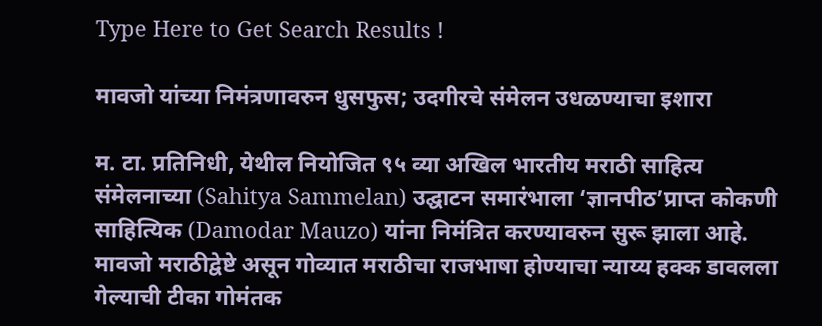Type Here to Get Search Results !

मावजो यांच्या निमंत्रणावरुन धुसफुस; उदगीरचे संमेलन उधळण्याचा इशारा

म. टा. प्रतिनिधी, येथील नियोजित ९५ व्या अखिल भारतीय मराठी साहित्य संमेलनाच्या (Sahitya Sammelan) उद्घाटन समारंभाला ‘ज्ञानपीठ’प्राप्त कोकणी साहित्यिक (Damodar Mauzo) यांना निमंत्रित करण्यावरुन सुरू झाला आहे. मावजो मराठीद्वेष्टे असून गोव्यात मराठीचा राजभाषा होण्याचा न्याय्य हक्क डावलला गेल्याची टीका गोमंतक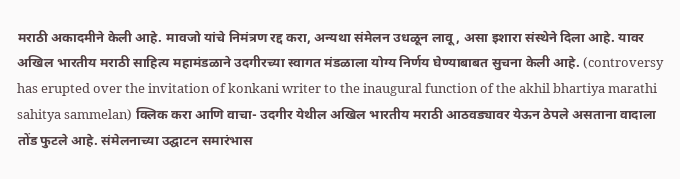मराठी अकादमीने केली आहे. मावजो यांचे निमंत्रण रद्द करा, अन्यथा संमेलन उधळून लावू, असा इशारा संस्थेने दिला आहे. यावर अखिल भारतीय मराठी साहित्य महामंडळाने उदगीरच्या स्वागत मंडळाला योग्य निर्णय घेण्याबाबत सुचना केली आहे. (controversy has erupted over the invitation of konkani writer to the inaugural function of the akhil bhartiya marathi sahitya sammelan) क्लिक करा आणि वाचा- उदगीर येथील अखिल भारतीय मराठी आठवड्यावर येऊन ठेपले असताना वादाला तोंड फुटले आहे. संमेलनाच्या उद्घाटन समारंभास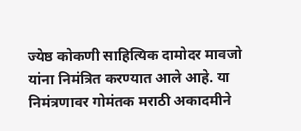ज्येष्ठ कोकणी साहित्यिक दामोदर मावजो यांना निमंत्रित करण्यात आले आहे. या निमंत्रणावर गोमंतक मराठी अकादमीने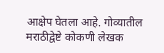आक्षेप घेतला आहे. गोव्यातील मराठीद्वेष्टे कोकणी लेखक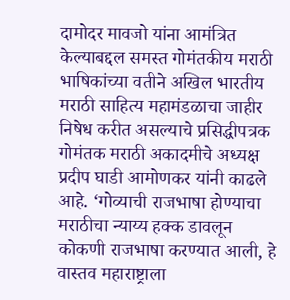दामोदर मावजो यांना आमंत्रित केल्याबद्दल समस्त गोमंतकीय मराठी भाषिकांच्या वतीने अखिल भारतीय मराठी साहित्य महामंडळाचा जाहीर निषेध करीत असल्याचे प्रसिद्धीपत्रक गोमंतक मराठी अकादमीचे अध्यक्ष प्रदीप घाडी आमोणकर यांनी काढले आहे. ‘गोव्याची राजभाषा होण्याचा मराठीचा न्याय्य हक्क डावलून कोकणी राजभाषा करण्यात आली, हे वास्तव महाराष्ट्राला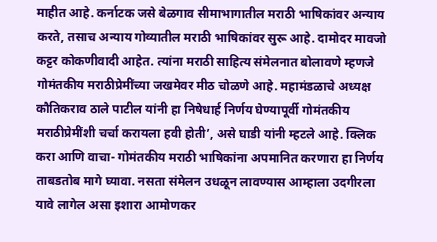माहीत आहे. कर्नाटक जसे बेळगाव सीमाभागातील मराठी भाषिकांवर अन्याय करते, तसाच अन्याय गोव्यातील मराठी भाषिकांवर सुरू आहे. दामोदर मावजो कट्टर कोकणीवादी आहेत. त्यांना मराठी साहित्य संमेलनात बोलावणे म्हणजे गोमंतकीय मराठीप्रेमींच्या जखमेवर मीठ चोळणे आहे. महामंडळाचे अध्यक्ष कौतिकराव ठाले पाटील यांनी हा निषेधार्ह निर्णय घेण्यापूर्वी गोमंतकीय मराठीप्रेमींशी चर्चा करायला हवी होती’, असे घाडी यांनी म्हटले आहे. क्लिक करा आणि वाचा- गोमंतकीय मराठी भाषिकांना अपमानित करणारा हा निर्णय ताबडतोब मागे घ्यावा. नसता संमेलन उधळून लावण्यास आम्हाला उदगीरला यावे लागेल असा इशारा आमोणकर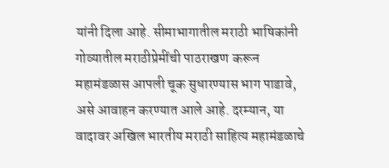यांनी दिला आहे. सीमाभागातील मराठी भाषिकांनी गोव्यातील मराठीप्रेमींची पाठराखण करून महामंडळास आपली चूक सुधारण्यास भाग पाडावे, असे आवाहन करण्यात आले आहे. दरम्यान, या वादावर अखिल भारतीय मराठी साहित्य महामंडळाचे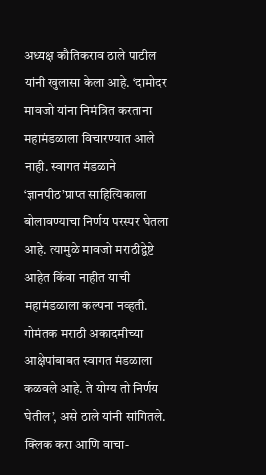अध्यक्ष कौतिकराव ठाले पाटील यांनी खुलासा केला आहे. ‘दामोदर मावजो यांना निमंत्रित करताना महामंडळाला विचारण्यात आले नाही. स्वागत मंडळाने ‘ज्ञानपीठ’प्राप्त साहित्यिकाला बोलावण्याचा निर्णय परस्पर घेतला आहे. त्यामुळे मावजो मराठीद्वेष्टे आहेत किंवा नाहीत याची महामंडळाला कल्पना नव्हती. गोमंतक मराठी अकादमीच्या आक्षेपांबाबत स्वागत मंडळाला कळवले आहे. ते योग्य तो निर्णय घेतील’, असे ठाले यांनी सांगितले. क्लिक करा आणि वाचा-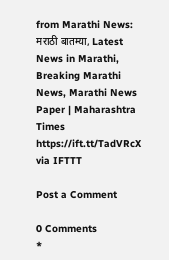from Marathi News: मराठी बातम्या, Latest News in Marathi, Breaking Marathi News, Marathi News Paper | Maharashtra Times https://ift.tt/TadVRcX
via IFTTT

Post a Comment

0 Comments
*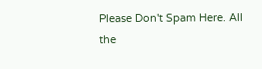Please Don't Spam Here. All the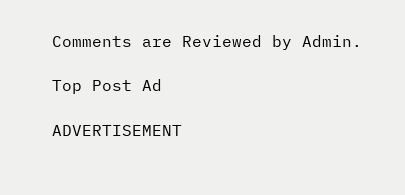Comments are Reviewed by Admin.

Top Post Ad

ADVERTISEMENT